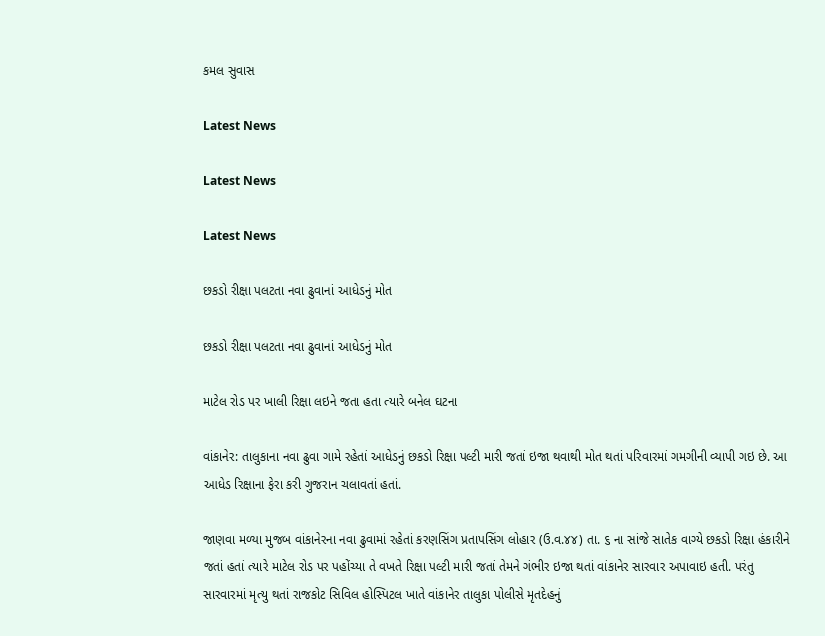કમલ સુવાસ

Latest News

Latest News

Latest News

છકડો રીક્ષા પલટતા નવા ઢુવાનાં આધેડનું મોત

છકડો રીક્ષા પલટતા નવા ઢુવાનાં આધેડનું મોત

માટેલ રોડ પર ખાલી રિક્ષા લઇને જતા હતા ત્યારે બનેલ ઘટના

વાંકાનેર: તાલુકાના નવા ઢુવા ગામે રહેતાં આધેડનું છકડો રિક્ષા પલ્ટી મારી જતાં ઇજા થવાથી મોત થતાં પરિવારમાં ગમગીની વ્યાપી ગઇ છે. આ આધેડ રિક્ષાના ફેરા કરી ગુજરાન ચલાવતાં હતાં.

જાણવા મળ્યા મુજબ વાંકાનેરના નવા ઢુવામાં રહેતાં કરણસિંગ પ્રતાપસિંગ લોહાર (ઉ.વ.૪૪) તા. ૬ ના સાંજે સાતેક વાગ્યે છકડો રિક્ષા હંકારીને જતાં હતાં ત્યારે માટેલ રોડ પર પહોંચ્યા તે વખતે રિક્ષા પલ્ટી મારી જતાં તેમને ગંભીર ઇજા થતાં વાંકાનેર સારવાર અપાવાઇ હતી. પરંતુ સારવારમાં મૃત્યુ થતાં રાજકોટ સિવિલ હોસ્પિટલ ખાતે વાંકાનેર તાલુકા પોલીસે મૃતદેહનું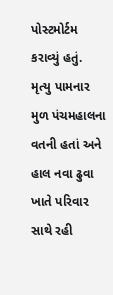પોસ્ટમોર્ટમ કરાવ્યું હતું.
મૃત્યુ પામનાર મુળ પંચમહાલના વતની હતાં અને હાલ નવા ઢુવા ખાતે પરિવાર સાથે રહી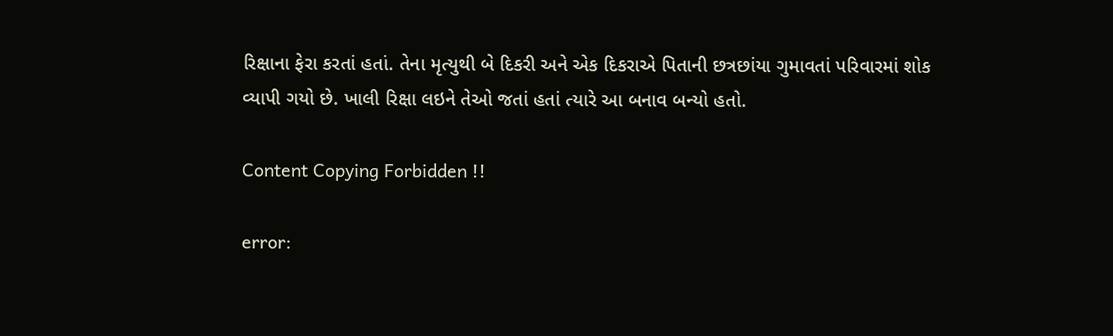રિક્ષાના ફેરા કરતાં હતાં. તેના મૃત્યુથી બે દિકરી અને એક દિકરાએ પિતાની છત્રછાંયા ગુમાવતાં પરિવારમાં શોક વ્યાપી ગયો છે. ખાલી રિક્ષા લઇને તેઓ જતાં હતાં ત્યારે આ બનાવ બન્યો હતો.

Content Copying Forbidden !!

error: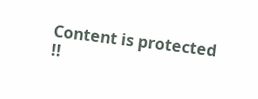Content is protected !!